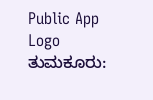Public App Logo
ತುಮಕೂರು: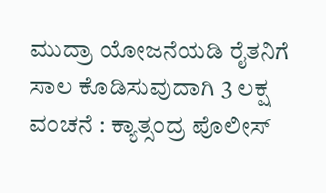ಮುದ್ರಾ ಯೋಜನೆಯಡಿ ರೈತನಿಗೆ ಸಾಲ ಕೊಡಿಸುವುದಾಗಿ 3 ಲಕ್ಷ ವಂಚನೆ : ಕ್ಯಾತ್ಸಂದ್ರ ಪೊಲೀಸ್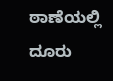ಠಾಣೆಯಲ್ಲಿ ದೂರು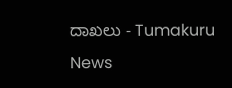ದಾಖಲು - Tumakuru News